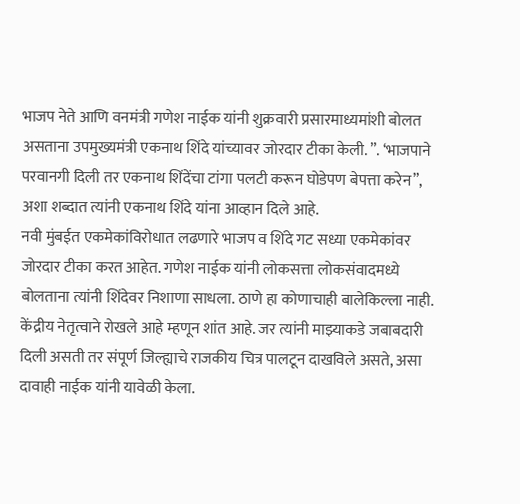भाजप नेते आणि वनमंत्री गणेश नाईक यांनी शुक्रवारी प्रसारमाध्यमांशी बोलत असताना उपमुख्यमंत्री एकनाथ शिंदे यांच्यावर जोरदार टीका केली. ”. ‘भाजपाने परवानगी दिली तर एकनाथ शिंदेंचा टांगा पलटी करून घोडेपण बेपत्ता करेन”, अशा शब्दात त्यांनी एकनाथ शिंदे यांना आव्हान दिले आहे.
नवी मुंबईत एकमेकांविरोधात लढणारे भाजप व शिंदे गट सध्या एकमेकांवर जोरदार टीका करत आहेत. गणेश नाईक यांनी लोकसत्ता लोकसंवादमध्ये बोलताना त्यांनी शिंदेवर निशाणा साधला. ठाणे हा कोणाचाही बालेकिल्ला नाही. केंद्रीय नेतृत्वाने रोखले आहे म्हणून शांत आहे. जर त्यांनी माझ्याकडे जबाबदारी दिली असती तर संपूर्ण जिल्ह्याचे राजकीय चित्र पालटून दाखविले असते, असा दावाही नाईक यांनी यावेळी केला.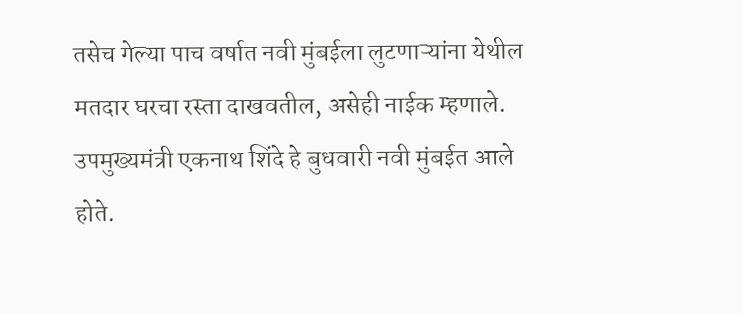तसेच गेल्या पाच वर्षात नवी मुंबईला लुटणाऱ्यांना येथील मतदार घरचा रस्ता दाखवतील, असेही नाईक म्हणाले.
उपमुख्यमंत्री एकनाथ शिंदे हे बुधवारी नवी मुंबईत आले होते.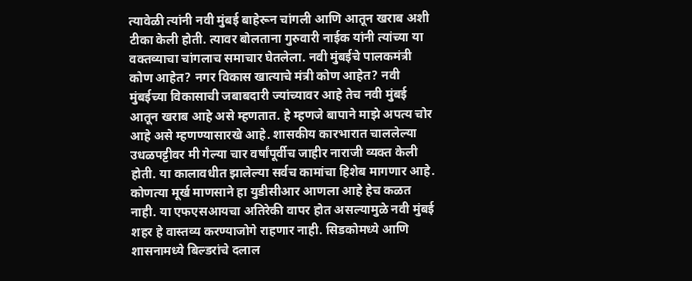त्यावेळी त्यांनी नवी मुंबई बाहेरून चांगली आणि आतून खराब अशी टीका केली होती. त्यावर बोलताना गुरुवारी नाईक यांनी त्यांच्या या वक्तव्याचा चांगलाच समाचार घेतलेला. नवी मुंबईचे पालकमंत्री कोण आहेत? नगर विकास खात्याचे मंत्री कोण आहेत? नवी मुंबईच्या विकासाची जबाबदारी ज्यांच्यावर आहे तेच नवी मुंबई आतून खराब आहे असे म्हणतात. हे म्हणजे बापाने माझे अपत्य चोर आहे असे म्हणण्यासारखे आहे. शासकीय कारभारात चाललेल्या उधळपट्टीवर मी गेल्या चार वर्षांपूर्वीच जाहीर नाराजी व्यक्त केली होती. या कालावधीत झालेल्या सर्वच कामांचा हिशेब मागणार आहे. कोणत्या मूर्ख माणसाने हा युडीसीआर आणला आहे हेच कळत नाही. या एफएसआयचा अतिरेकी वापर होत असल्यामुळे नवी मुंबई शहर हे वास्तव्य करण्याजोगे राहणार नाही. सिडकोमध्ये आणि शासनामध्ये बिल्डरांचे दलाल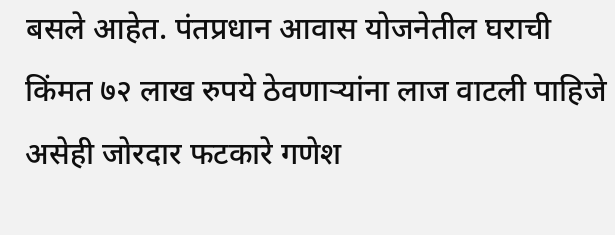बसले आहेत. पंतप्रधान आवास योजनेतील घराची किंमत ७२ लाख रुपये ठेवणाऱ्यांना लाज वाटली पाहिजे असेही जोरदार फटकारे गणेश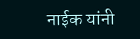नाईक यांनी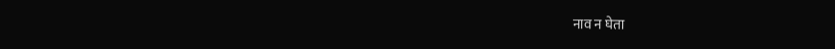नाव न घेता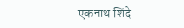एकनाथ शिंदे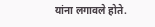यांना लगावले होते.